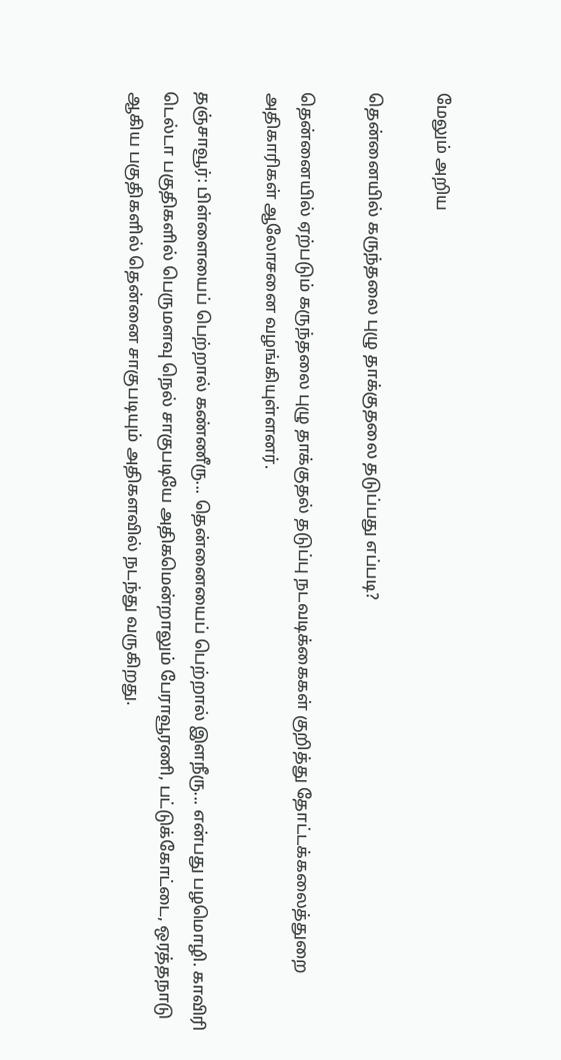மேலும் அறிய

தென்னையில் கருந்தலை புழு தாக்குதலை தடுப்பது எப்படி?

தென்னையில் ஏற்படும் கருந்தலை புழு தாக்குதல் தடுப்பு நடவடிக்கைகள் குறித்து தோட்டக்கலைத்துறை அதிகாரிகள் ஆலோசனை வழங்கியுள்ளனர்.

தஞ்சாவூர்: பிள்ளையைப் பெற்றால் கண்ணீரு... தென்னையைப் பெற்றால் இளநீரு... என்பது பழமொழி. காவிரி டெல்டா பகுதிகளில் பெருமளவு நெல் சாகுபடியே அதிகமென்றாலும் பேராவூரணி, பட்டுக்கோட்டை, ஒரத்தநாடு ஆகிய பகுதிகளில் தென்னை சாகுபடியும் அதிகளவில் நடந்து வருகிறது.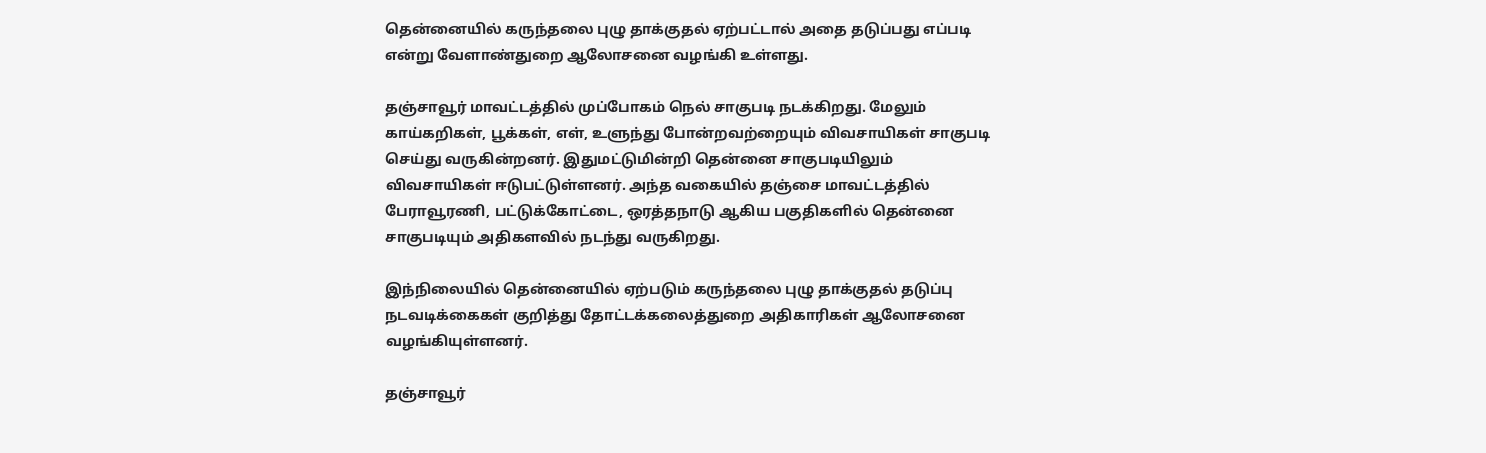தென்னையில் கருந்தலை புழு தாக்குதல் ஏற்பட்டால் அதை தடுப்பது எப்படி என்று வேளாண்துறை ஆலோசனை வழங்கி உள்ளது.

தஞ்சாவூர் மாவட்டத்தில் முப்போகம் நெல் சாகுபடி நடக்கிறது. மேலும் காய்கறிகள், பூக்கள், எள், உளுந்து போன்றவற்றையும் விவசாயிகள் சாகுபடி செய்து வருகின்றனர். இதுமட்டுமின்றி தென்னை சாகுபடியிலும் விவசாயிகள் ஈடுபட்டுள்ளனர். அந்த வகையில் தஞ்சை மாவட்டத்தில் பேராவூரணி, பட்டுக்கோட்டை, ஒரத்தநாடு ஆகிய பகுதிகளில் தென்னை சாகுபடியும் அதிகளவில் நடந்து வருகிறது.

இந்நிலையில் தென்னையில் ஏற்படும் கருந்தலை புழு தாக்குதல் தடுப்பு நடவடிக்கைகள் குறித்து தோட்டக்கலைத்துறை அதிகாரிகள் ஆலோசனை வழங்கியுள்ளனர்.

தஞ்சாவூர்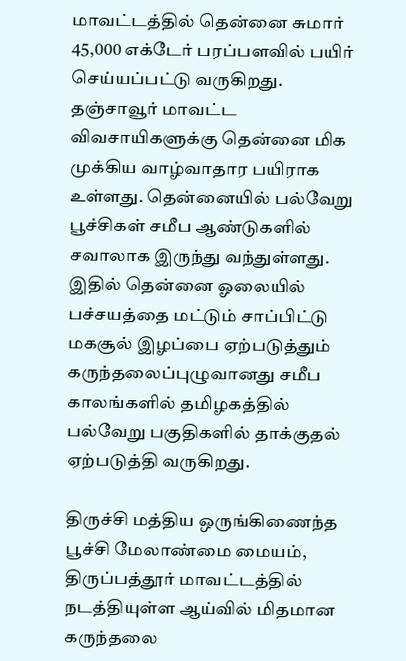மாவட்டத்தில் தென்னை சுமார் 45,000 எக்டேர் பரப்பளவில் பயிர் செய்யப்பட்டு வருகிறது. தஞ்சாவூர் மாவட்ட விவசாயிகளுக்கு தென்னை மிக முக்கிய வாழ்வாதார பயிராக உள்ளது. தென்னையில் பல்வேறு பூச்சிகள் சமீப ஆண்டுகளில் சவாலாக இருந்து வந்துள்ளது. இதில் தென்னை ஓலையில் பச்சயத்தை மட்டும் சாப்பிட்டு மகசூல் இழப்பை ஏற்படுத்தும் கருந்தலைப்புழுவானது சமீப காலங்களில் தமிழகத்தில் பல்வேறு பகுதிகளில் தாக்குதல் ஏற்படுத்தி வருகிறது.

திருச்சி மத்திய ஒருங்கிணைந்த பூச்சி மேலாண்மை மையம், திருப்பத்தூர் மாவட்டத்தில் நடத்தியுள்ள ஆய்வில் மிதமான கருந்தலை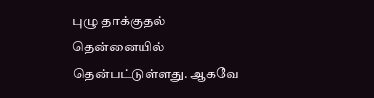புழு தாக்குதல் தென்னையில் தென்பட்டுள்ளது. ஆகவே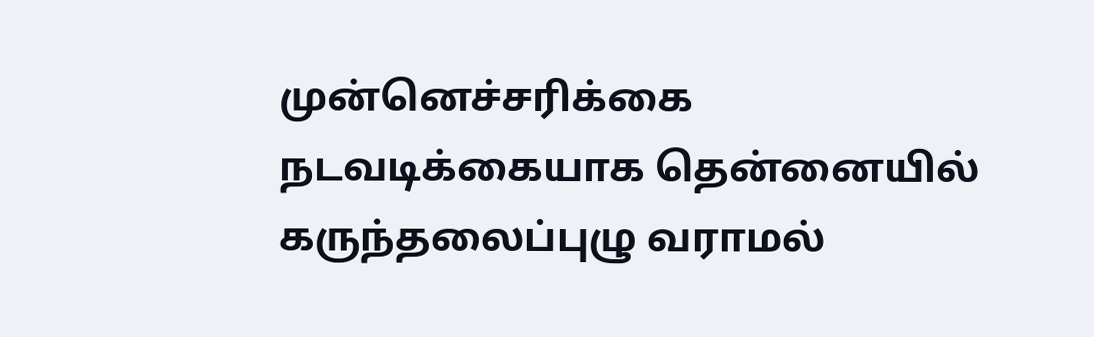முன்னெச்சரிக்கை நடவடிக்கையாக தென்னையில் கருந்தலைப்புழு வராமல்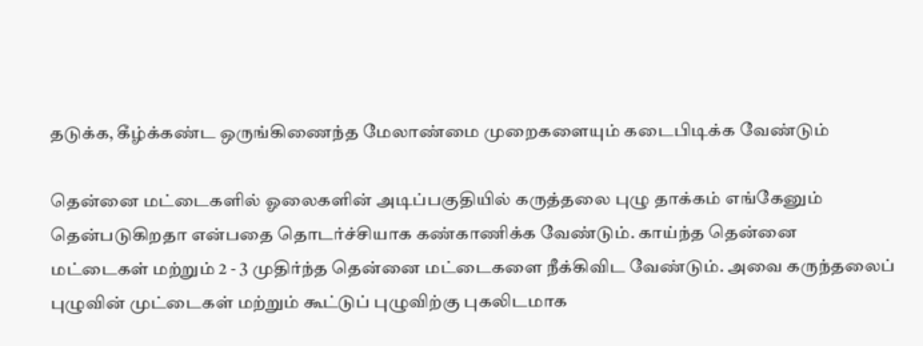தடுக்க, கீழ்க்கண்ட ஒருங்கிணைந்த மேலாண்மை முறைகளையும் கடைபிடிக்க வேண்டும்

தென்னை மட்டைகளில் ஓலைகளின் அடிப்பகுதியில் கருத்தலை புழு தாக்கம் எங்கேனும் தென்படுகிறதா என்பதை தொடர்ச்சியாக கண்காணிக்க வேண்டும். காய்ந்த தென்னை மட்டைகள் மற்றும் 2 - 3 முதிர்ந்த தென்னை மட்டைகளை நீக்கிவிட வேண்டும். அவை கருந்தலைப் புழுவின் முட்டைகள் மற்றும் கூட்டுப் புழுவிற்கு புகலிடமாக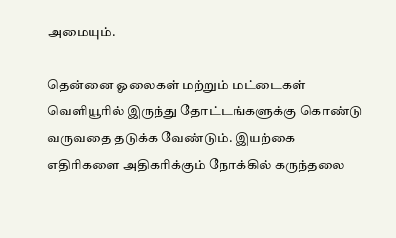அமையும்.

தென்னை ஓலைகள் மற்றும் மட்டைகள் வெளியூரில் இருந்து தோட்டங்களுக்கு கொண்டு வருவதை தடுக்க வேண்டும். இயற்கை எதிரிகளை அதிகரிக்கும் நோக்கில் கருந்தலை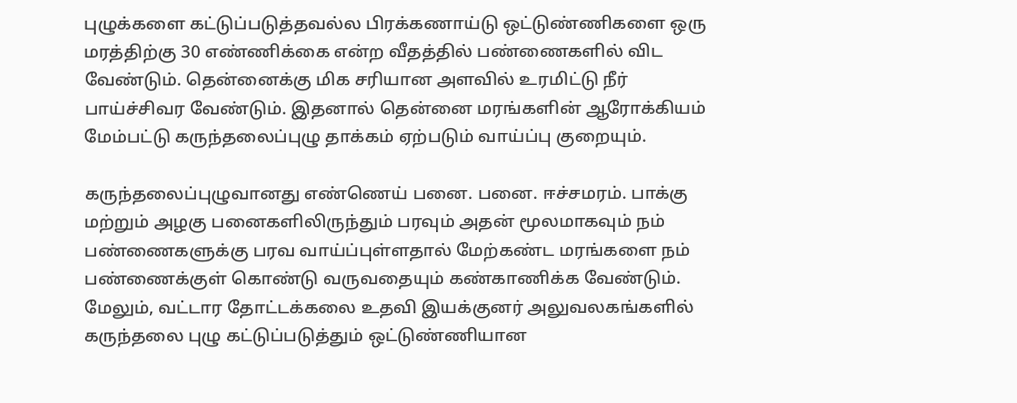புழுக்களை கட்டுப்படுத்தவல்ல பிரக்கணாய்டு ஒட்டுண்ணிகளை ஒரு மரத்திற்கு 30 எண்ணிக்கை என்ற வீதத்தில் பண்ணைகளில் விட வேண்டும். தென்னைக்கு மிக சரியான அளவில் உரமிட்டு நீர் பாய்ச்சிவர வேண்டும். இதனால் தென்னை மரங்களின் ஆரோக்கியம் மேம்பட்டு கருந்தலைப்புழு தாக்கம் ஏற்படும் வாய்ப்பு குறையும்.

கருந்தலைப்புழுவானது எண்ணெய் பனை. பனை. ஈச்சமரம். பாக்கு மற்றும் அழகு பனைகளிலிருந்தும் பரவும் அதன் மூலமாகவும் நம் பண்ணைகளுக்கு பரவ வாய்ப்புள்ளதால் மேற்கண்ட மரங்களை நம் பண்ணைக்குள் கொண்டு வருவதையும் கண்காணிக்க வேண்டும். மேலும், வட்டார தோட்டக்கலை உதவி இயக்குனர் அலுவலகங்களில் கருந்தலை புழு கட்டுப்படுத்தும் ஒட்டுண்ணியான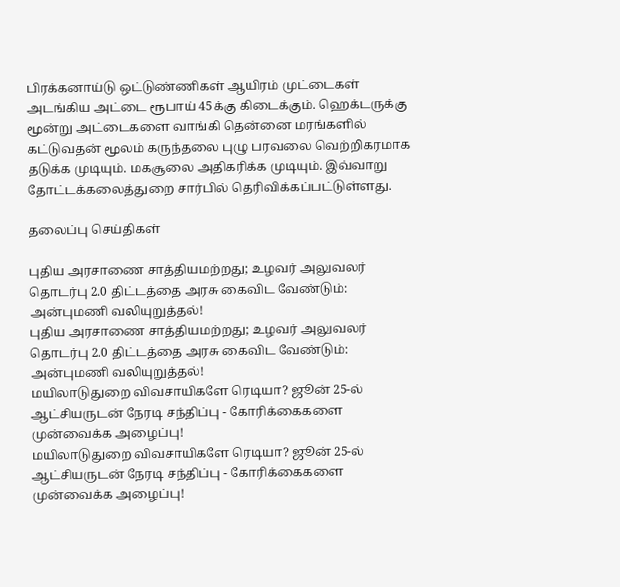பிரக்கனாய்டு ஒட்டுண்ணிகள் ஆயிரம் முட்டைகள் அடங்கிய அட்டை ரூபாய் 45க்கு கிடைக்கும். ஹெக்டருக்கு மூன்று அட்டைகளை வாங்கி தென்னை மரங்களில் கட்டுவதன் மூலம் கருந்தலை புழு பரவலை வெற்றிகரமாக தடுக்க முடியும். மகசூலை அதிகரிக்க முடியும். இவ்வாறு தோட்டக்கலைத்துறை சார்பில் தெரிவிக்கப்பட்டுள்ளது.

தலைப்பு செய்திகள்

புதிய அரசாணை சாத்தியமற்றது; உழவர் அலுவலர் தொடர்பு 2.0 திட்டத்தை அரசு கைவிட வேண்டும்: அன்புமணி வலியுறுத்தல்!
புதிய அரசாணை சாத்தியமற்றது; உழவர் அலுவலர் தொடர்பு 2.0 திட்டத்தை அரசு கைவிட வேண்டும்: அன்புமணி வலியுறுத்தல்!
மயிலாடுதுறை விவசாயிகளே ரெடியா? ஜூன் 25-ல் ஆட்சியருடன் நேரடி சந்திப்பு - கோரிக்கைகளை முன்வைக்க அழைப்பு!
மயிலாடுதுறை விவசாயிகளே ரெடியா? ஜூன் 25-ல் ஆட்சியருடன் நேரடி சந்திப்பு - கோரிக்கைகளை முன்வைக்க அழைப்பு!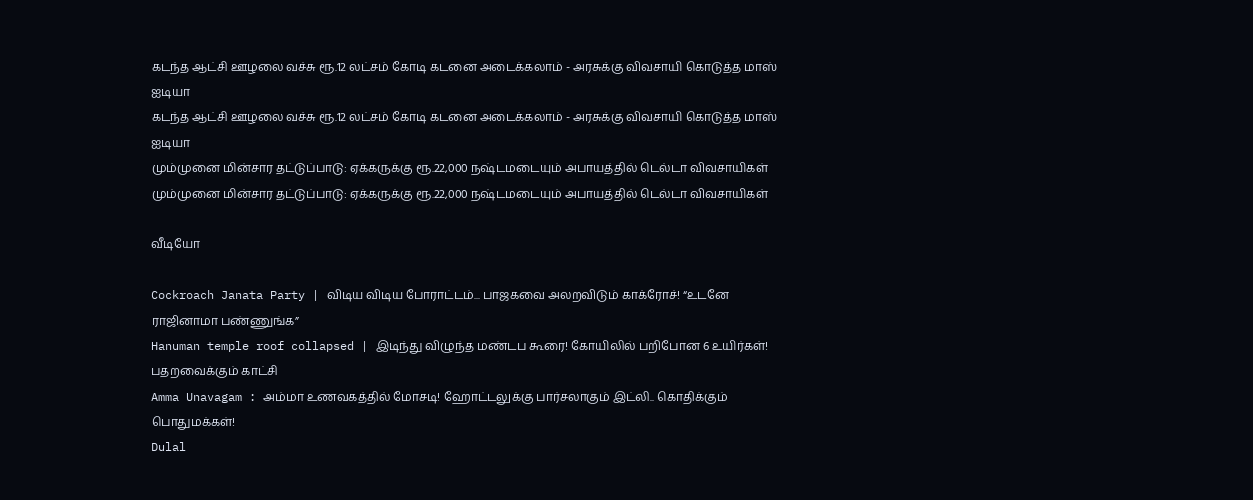கடந்த ஆட்சி ஊழலை வச்சு ரூ.12 லட்சம் கோடி கடனை அடைக்கலாம் - அரசுக்கு விவசாயி கொடுத்த மாஸ் ஐடியா
கடந்த ஆட்சி ஊழலை வச்சு ரூ.12 லட்சம் கோடி கடனை அடைக்கலாம் - அரசுக்கு விவசாயி கொடுத்த மாஸ் ஐடியா
மும்முனை மின்சார தட்டுப்பாடு: ஏக்கருக்கு ரூ.22,000 நஷ்டமடையும் அபாயத்தில் டெல்டா விவசாயிகள்
மும்முனை மின்சார தட்டுப்பாடு: ஏக்கருக்கு ரூ.22,000 நஷ்டமடையும் அபாயத்தில் டெல்டா விவசாயிகள்

வீடியோ

Cockroach Janata Party | விடிய விடிய போராட்டம்... பாஜகவை அலறவிடும் காக்ரோச்! “உடனே ராஜினாமா பண்ணுங்க”
Hanuman temple roof collapsed | இடிந்து விழுந்த மண்டப கூரை! கோயிலில் பறிபோன 6 உயிர்கள்! பதறவைக்கும் காட்சி
Amma Unavagam : அம்மா உணவகத்தில் மோசடி! ஹோட்டலுக்கு பார்சலாகும் இட்லி.. கொதிக்கும் பொதுமக்கள்!
Dulal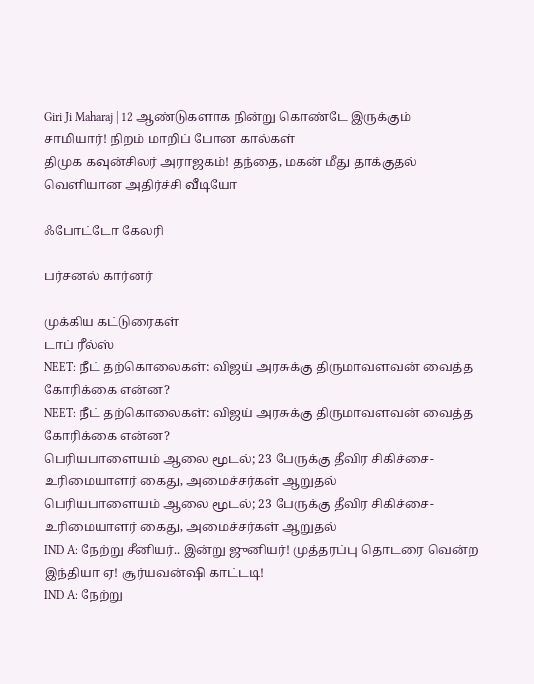Giri Ji Maharaj | 12 ஆண்டுகளாக நின்று கொண்டே இருக்கும் சாமியார்! நிறம் மாறிப் போன கால்கள்
திமுக கவுன்சிலர் அராஜகம்! தந்தை, மகன் மீது தாக்குதல் வெளியான அதிர்ச்சி வீடியோ

ஃபோட்டோ கேலரி

பர்சனல் கார்னர்

முக்கிய கட்டுரைகள்
டாப் ரீல்ஸ்
NEET: நீட் தற்கொலைகள்: விஜய் அரசுக்கு திருமாவளவன் வைத்த கோரிக்கை என்ன?
NEET: நீட் தற்கொலைகள்: விஜய் அரசுக்கு திருமாவளவன் வைத்த கோரிக்கை என்ன?
பெரியபாளையம் ஆலை மூடல்; 23 பேருக்கு தீவிர சிகிச்சை- உரிமையாளர் கைது, அமைச்சர்கள் ஆறுதல்
பெரியபாளையம் ஆலை மூடல்; 23 பேருக்கு தீவிர சிகிச்சை- உரிமையாளர் கைது, அமைச்சர்கள் ஆறுதல்
IND A: நேற்று சீனியர்.. இன்று ஜுனியர்! முத்தரப்பு தொடரை வென்ற இந்தியா ஏ! சூர்யவன்ஷி காட்டடி!
IND A: நேற்று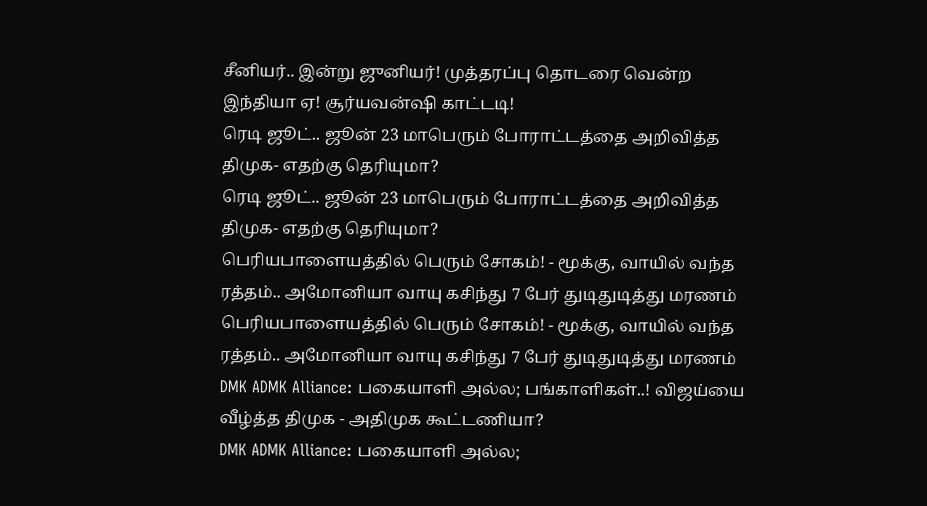சீனியர்.. இன்று ஜுனியர்! முத்தரப்பு தொடரை வென்ற இந்தியா ஏ! சூர்யவன்ஷி காட்டடி!
ரெடி ஜூட்.. ஜூன் 23 மாபெரும் போராட்டத்தை அறிவித்த திமுக- எதற்கு தெரியுமா?
ரெடி ஜூட்.. ஜூன் 23 மாபெரும் போராட்டத்தை அறிவித்த திமுக- எதற்கு தெரியுமா?
பெரியபாளையத்தில் பெரும் சோகம்! - மூக்கு, வாயில் வந்த ரத்தம்.. அமோனியா வாயு கசிந்து 7 பேர் துடிதுடித்து மரணம்
பெரியபாளையத்தில் பெரும் சோகம்! - மூக்கு, வாயில் வந்த ரத்தம்.. அமோனியா வாயு கசிந்து 7 பேர் துடிதுடித்து மரணம்
DMK ADMK Alliance: பகையாளி அல்ல; பங்காளிகள்..! விஜய்யை வீழ்த்த திமுக - அதிமுக கூட்டணியா?
DMK ADMK Alliance: பகையாளி அல்ல;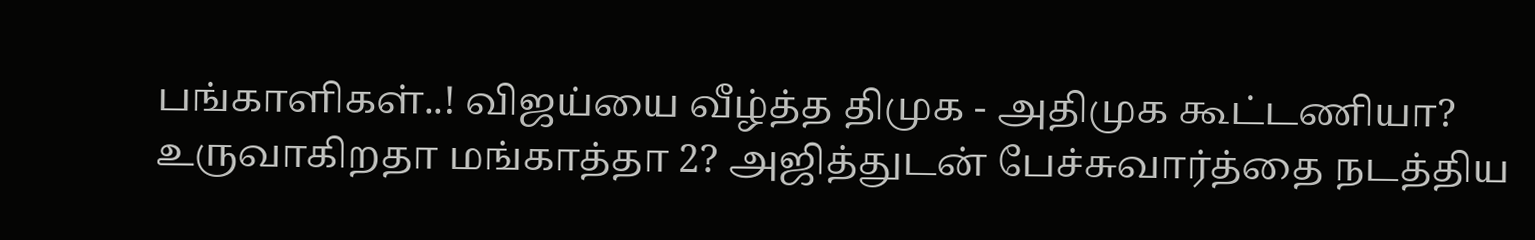பங்காளிகள்..! விஜய்யை வீழ்த்த திமுக - அதிமுக கூட்டணியா?
உருவாகிறதா மங்காத்தா 2? அஜித்துடன் பேச்சுவார்த்தை நடத்திய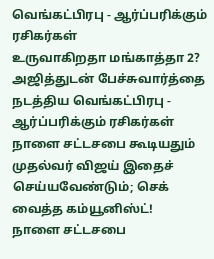வெங்கட்பிரபு - ஆர்ப்பரிக்கும் ரசிகர்கள்
உருவாகிறதா மங்காத்தா 2? அஜித்துடன் பேச்சுவார்த்தை நடத்திய வெங்கட்பிரபு - ஆர்ப்பரிக்கும் ரசிகர்கள்
நாளை சட்டசபை கூடியதும் முதல்வர் விஜய் இதைச் செய்யவேண்டும்; செக் வைத்த கம்யூனிஸ்ட்!
நாளை சட்டசபை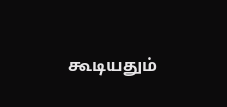கூடியதும்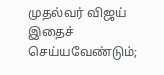முதல்வர் விஜய் இதைச் செய்யவேண்டும்;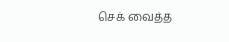செக் வைத்த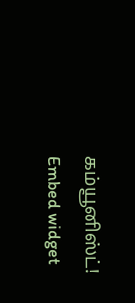கம்யூனிஸ்ட்!
Embed widget